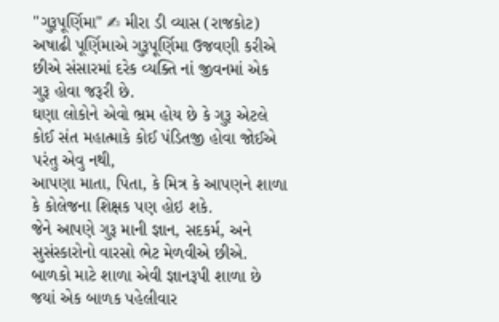''ગુરૂપૂર્ણિમા" ✍ મીરા ડી વ્યાસ (રાજકોટ)
અષાઢી પૂર્ણિમાએ ગુરૂપૂર્ણિમા ઉજવણી કરીએ છીએ સંસારમાં દરેક વ્યક્તિ નાં જીવનમાં એક ગુરૂ હોવા જરૂરી છે.
ઘણા લોકોને એવો ભ્રમ હોય છે કે ગુરૂ એટલે કોઈ સંત મહાત્માકે કોઈ પંડિતજી હોવા જોઈએ પરંતુ એવુ નથી,
આપણા માતા, પિતા, કે મિત્ર કે આપણને શાળા કે કોલેજના શિક્ષક પણ હોઇ શકે.
જેને આપણે ગુરૂ માની જ્ઞાન, સદકર્મ, અને સુસંસ્કારોનો વારસો ભેટ મેળવીએ છીએ.
બાળકો માટે શાળા એવી જ્ઞાનરૂપી શાળા છે જયાં એક બાળક પહેલીવાર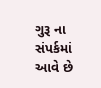ગુરૂ ના સંપર્કમાં આવે છે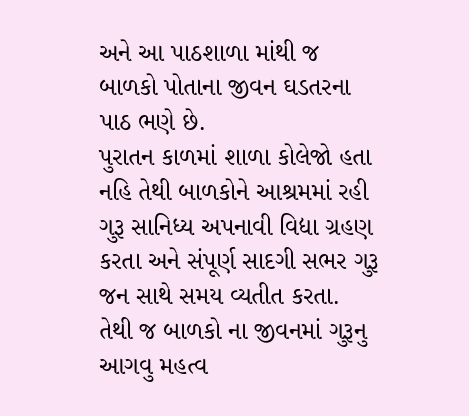અને આ પાઠશાળા માંથી જ બાળકો પોતાના જીવન ઘડતરના પાઠ ભણે છે.
પુરાતન કાળમાં શાળા કોલેજો હતા નહિ તેથી બાળકોને આશ્રમમાં રહી ગુરૂ સાનિધ્ય અપનાવી વિદ્યા ગ્રહણ કરતા અને સંપૂર્ણ સાદગી સભર ગુરૂ જન સાથે સમય વ્યતીત કરતા.
તેથી જ બાળકો ના જીવનમાં ગુરૂનુ આગવુ મહત્વ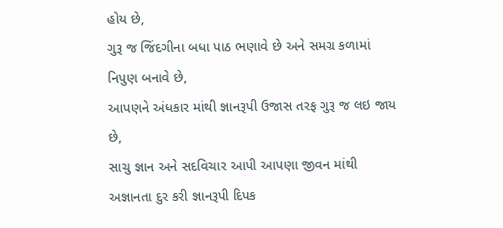હોય છે,
ગુરૂ જ જિંદગીના બધા પાઠ ભણાવે છે અને સમગ્ર કળામાં નિપુણ બનાવે છે,
આપણને અંધકાર માંથી જ્ઞાનરૂપી ઉજાસ તરફ ગુરૂ જ લઇ જાય છે,
સાચુ જ્ઞાન અને સદવિચાર આપી આપણા જીવન માંથી અજ્ઞાનતા દુર કરી જ્ઞાનરૂપી દિપક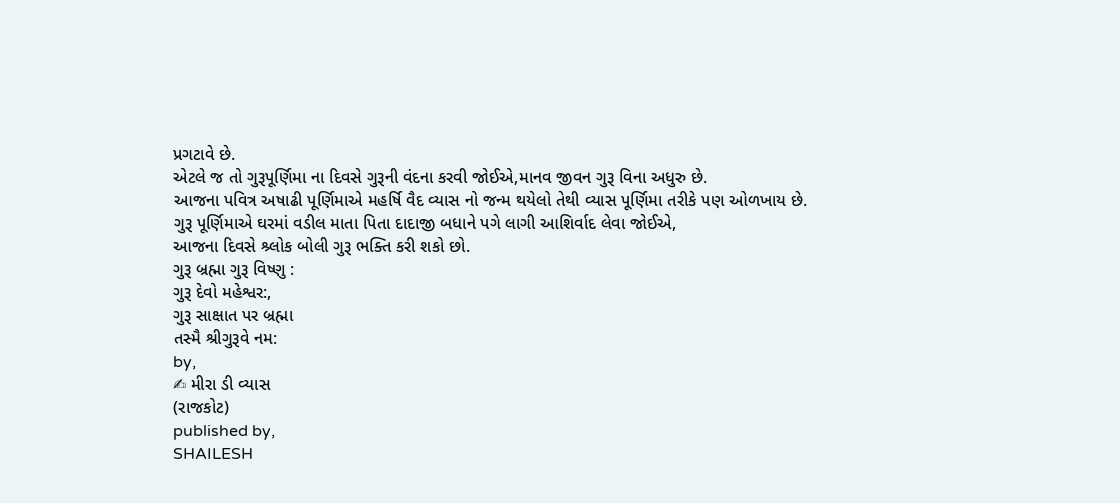પ્રગટાવે છે.
એટલે જ તો ગુરૂપૂર્ણિમા ના દિવસે ગુરૂની વંદના કરવી જોઈએ,માનવ જીવન ગુરૂ વિના અધુરુ છે.
આજના પવિત્ર અષાઢી પૂર્ણિમાએ મહર્ષિ વૈદ વ્યાસ નો જન્મ થયેલો તેથી વ્યાસ પૂર્ણિમા તરીકે પણ ઓળખાય છે.
ગુરૂ પૂર્ણિમાએ ઘરમાં વડીલ માતા પિતા દાદાજી બધાને પગે લાગી આશિર્વાદ લેવા જોઈએ,
આજના દિવસે શ્ર્લોક બોલી ગુરૂ ભક્તિ કરી શકો છો.
ગુરૂ બ્રહ્મા ગુરૂ વિષ્ણુ :
ગુરૂ દેવો મહેશ્વર:,
ગુરૂ સાક્ષાત પર બ્રહ્મા
તસ્મૈ શ્રીગુરૂવે નમ:
by,
✍ મીરા ડી વ્યાસ
(રાજકોટ)
published by,
SHAILESH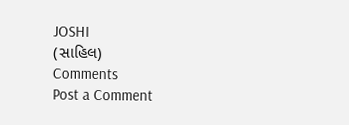JOSHI
(સાહિલ)
Comments
Post a Comment